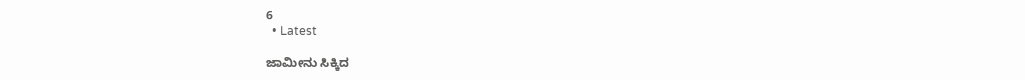6
  • Latest

ಜಾಮೀನು ಸಿಕ್ಕಿದ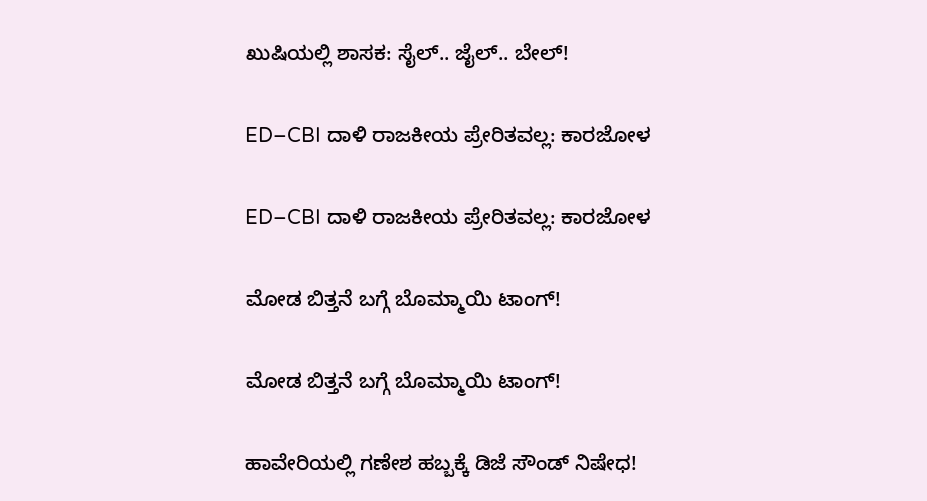ಖುಷಿಯಲ್ಲಿ ಶಾಸಕ: ಸೈಲ್.. ಜೈಲ್.. ಬೇಲ್!

ED–CBI ದಾಳಿ ರಾಜಕೀಯ ಪ್ರೇರಿತವಲ್ಲ: ಕಾರಜೋಳ

ED–CBI ದಾಳಿ ರಾಜಕೀಯ ಪ್ರೇರಿತವಲ್ಲ: ಕಾರಜೋಳ

ಮೋಡ ಬಿತ್ತನೆ ಬಗ್ಗೆ ಬೊಮ್ಮಾಯಿ ಟಾಂಗ್!

ಮೋಡ ಬಿತ್ತನೆ ಬಗ್ಗೆ ಬೊಮ್ಮಾಯಿ ಟಾಂಗ್!

ಹಾವೇರಿಯಲ್ಲಿ ಗಣೇಶ ಹಬ್ಬಕ್ಕೆ ಡಿಜೆ ಸೌಂಡ್ ನಿಷೇಧ!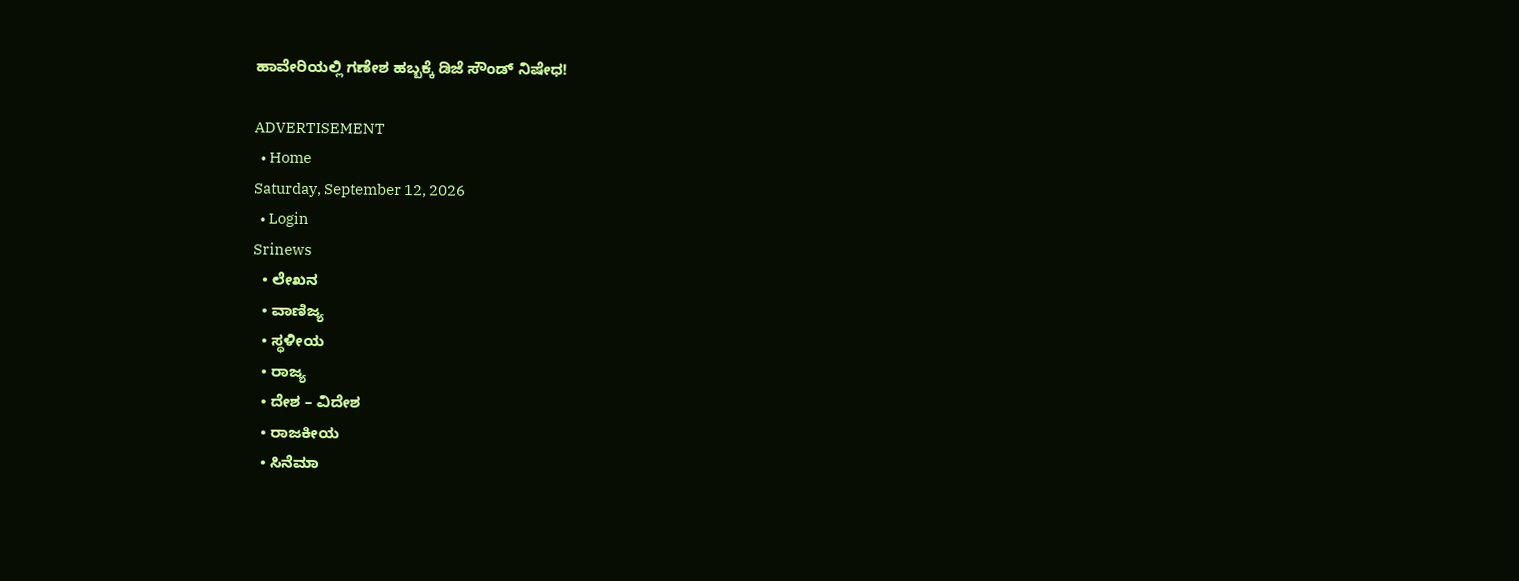ಹಾವೇರಿಯಲ್ಲಿ ಗಣೇಶ ಹಬ್ಬಕ್ಕೆ ಡಿಜೆ ಸೌಂಡ್ ನಿಷೇಧ!

ADVERTISEMENT
  • Home
Saturday, September 12, 2026
  • Login
Srinews
  • ಲೇಖನ
  • ವಾಣಿಜ್ಯ
  • ಸ್ಥಳೀಯ
  • ರಾಜ್ಯ
  • ದೇಶ – ವಿದೇಶ
  • ರಾಜಕೀಯ
  • ಸಿನೆಮಾ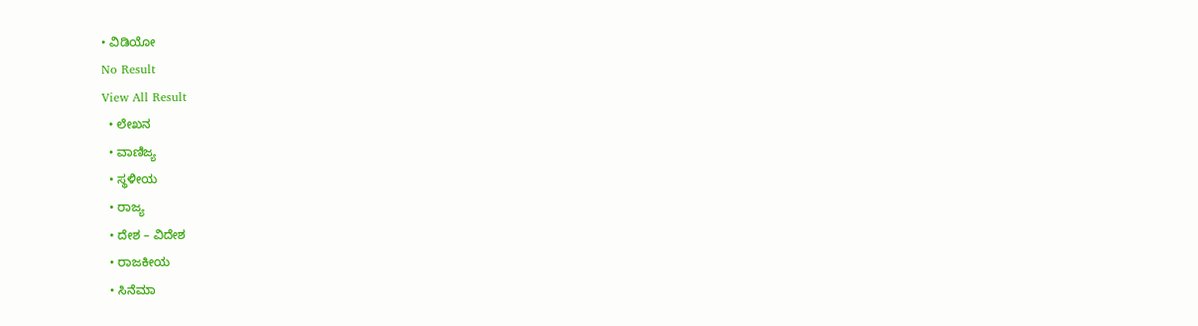• ವಿಡಿಯೋ
No Result
View All Result
  • ಲೇಖನ
  • ವಾಣಿಜ್ಯ
  • ಸ್ಥಳೀಯ
  • ರಾಜ್ಯ
  • ದೇಶ – ವಿದೇಶ
  • ರಾಜಕೀಯ
  • ಸಿನೆಮಾ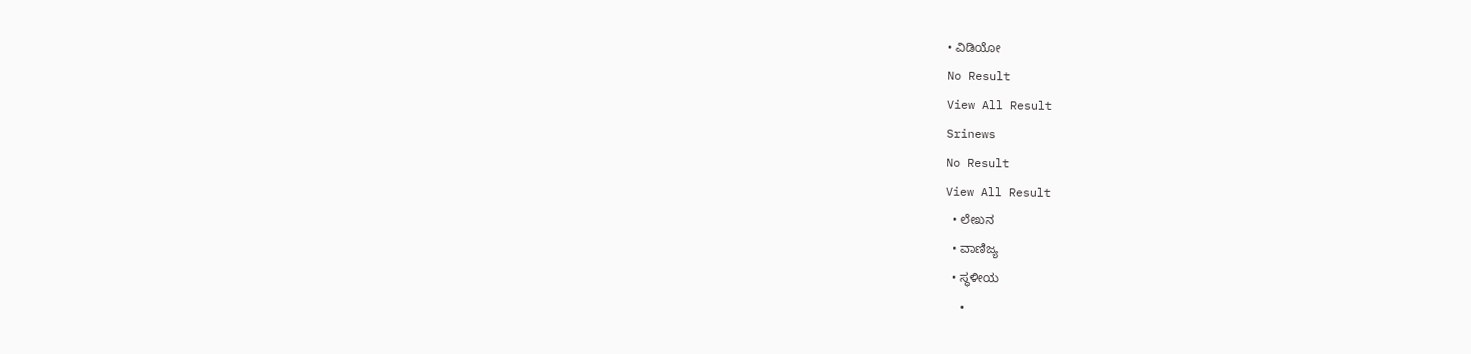• ವಿಡಿಯೋ
No Result
View All Result
Srinews
No Result
View All Result
  • ಲೇಖನ
  • ವಾಣಿಜ್ಯ
  • ಸ್ಥಳೀಯ
  •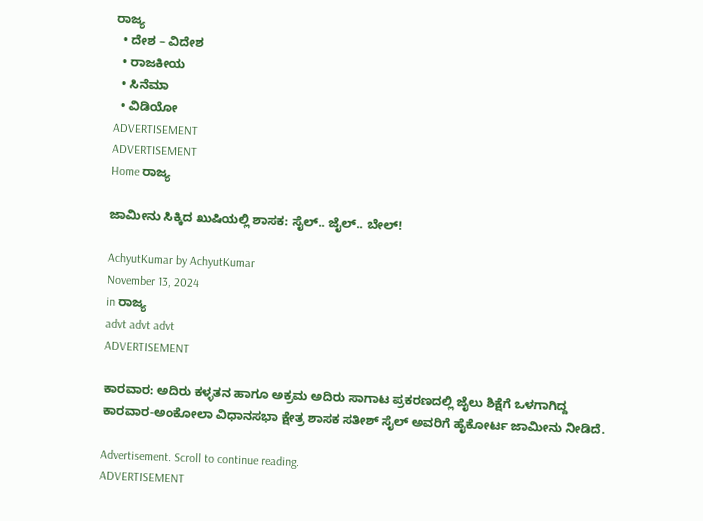ರಾಜ್ಯ
  • ದೇಶ – ವಿದೇಶ
  • ರಾಜಕೀಯ
  • ಸಿನೆಮಾ
  • ವಿಡಿಯೋ
ADVERTISEMENT
ADVERTISEMENT
Home ರಾಜ್ಯ

ಜಾಮೀನು ಸಿಕ್ಕಿದ ಖುಷಿಯಲ್ಲಿ ಶಾಸಕ: ಸೈಲ್.. ಜೈಲ್.. ಬೇಲ್!

AchyutKumar by AchyutKumar
November 13, 2024
in ರಾಜ್ಯ
advt advt advt
ADVERTISEMENT

ಕಾರವಾರ: ಅದಿರು ಕಳ್ಳತನ ಹಾಗೂ ಅಕ್ರಮ ಅದಿರು ಸಾಗಾಟ ಪ್ರಕರಣದಲ್ಲಿ ಜೈಲು ಶಿಕ್ಷೆಗೆ ಒಳಗಾಗಿದ್ದ ಕಾರವಾರ-ಅಂಕೋಲಾ ವಿಧಾನಸಭಾ ಕ್ಷೇತ್ರ ಶಾಸಕ ಸತೀಶ್ ಸೈಲ್ ಅವರಿಗೆ ಹೈಕೋರ್ಟ ಜಾಮೀನು ನೀಡಿದೆ.

Advertisement. Scroll to continue reading.
ADVERTISEMENT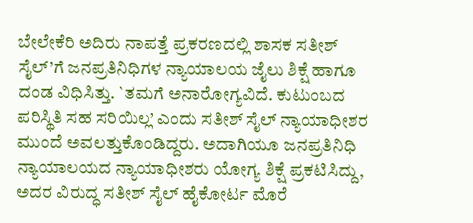ಬೇಲೇಕೆರಿ ಅದಿರು ನಾಪತ್ತೆ ಪ್ರಕರಣದಲ್ಲಿ ಶಾಸಕ ಸತೀಶ್ ಸೈಲ್’ಗೆ ಜನಪ್ರತಿನಿಧಿಗಳ ನ್ಯಾಯಾಲಯ ಜೈಲು ಶಿಕ್ಷೆ ಹಾಗೂ ದಂಡ ವಿಧಿಸಿತ್ತು. `ತಮಗೆ ಅನಾರೋಗ್ಯವಿದೆ. ಕುಟುಂಬದ ಪರಿಸ್ಥಿತಿ ಸಹ ಸರಿಯಿಲ್ಲ’ ಎಂದು ಸತೀಶ್ ಸೈಲ್ ನ್ಯಾಯಾಧೀಶರ ಮುಂದೆ ಅವಲತ್ತುಕೊಂಡಿದ್ದರು. ಅದಾಗಿಯೂ ಜನಪ್ರತಿನಿಧಿ ನ್ಯಾಯಾಲಯದ ನ್ಯಾಯಾಧೀಶರು ಯೋಗ್ಯ ಶಿಕ್ಷೆ ಪ್ರಕಟಿಸಿದ್ದು, ಅದರ ವಿರುದ್ಧ ಸತೀಶ್ ಸೈಲ್ ಹೈಕೋರ್ಟ ಮೊರೆ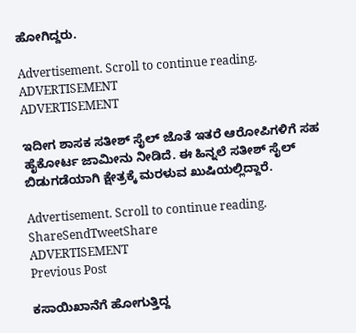ಹೋಗಿದ್ದರು.

Advertisement. Scroll to continue reading.
ADVERTISEMENT
ADVERTISEMENT

ಇದೀಗ ಶಾಸಕ ಸತೀಶ್ ಸೈಲ್ ಜೊತೆ ಇತರೆ ಆರೋಪಿಗಳಿಗೆ ಸಹ ಹೈಕೋರ್ಟ ಜಾಮೀನು ನೀಡಿದೆ. ಈ ಹಿನ್ನಲೆ ಸತೀಶ್ ಸೈಲ್ ಬಿಡುಗಡೆಯಾಗಿ ಕ್ಷೇತ್ರಕ್ಕೆ ಮರಳುವ ಖುಷಿಯಲ್ಲಿದ್ದಾರೆ.

Advertisement. Scroll to continue reading.
ShareSendTweetShare
ADVERTISEMENT
Previous Post

ಕಸಾಯಿಖಾನೆಗೆ ಹೋಗುತ್ತಿದ್ದ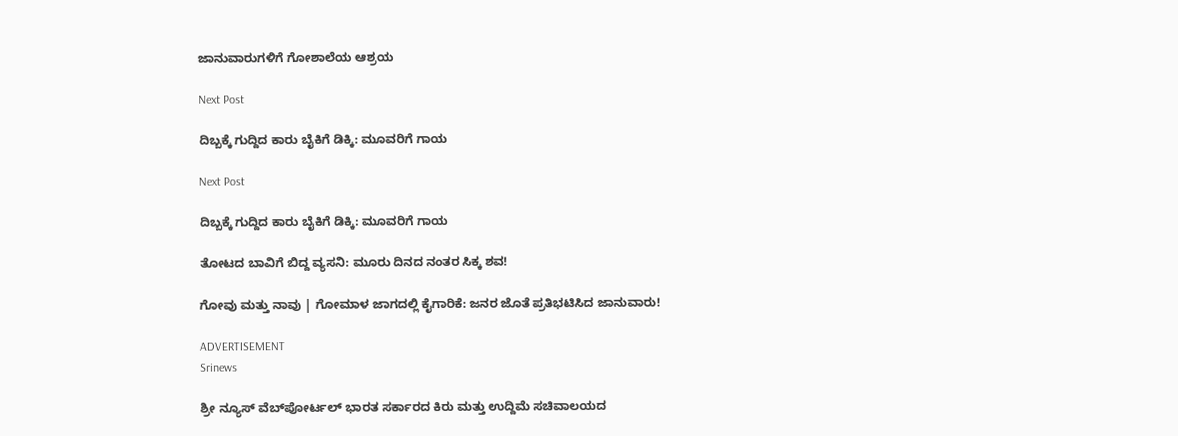ಜಾನುವಾರುಗಳಿಗೆ ಗೋಶಾಲೆಯ ಆಶ್ರಯ

Next Post

ದಿಬ್ಬಕ್ಕೆ ಗುದ್ದಿದ ಕಾರು ಬೈಕಿಗೆ ಡಿಕ್ಕಿ: ಮೂವರಿಗೆ ಗಾಯ

Next Post

ದಿಬ್ಬಕ್ಕೆ ಗುದ್ದಿದ ಕಾರು ಬೈಕಿಗೆ ಡಿಕ್ಕಿ: ಮೂವರಿಗೆ ಗಾಯ

ತೋಟದ ಬಾವಿಗೆ ಬಿದ್ದ ವ್ಯಸನಿ: ಮೂರು ದಿನದ ನಂತರ ಸಿಕ್ಕ ಶವ!

ಗೋವು ಮತ್ತು ನಾವು | ಗೋಮಾಳ ಜಾಗದಲ್ಲಿ ಕೈಗಾರಿಕೆ: ಜನರ ಜೊತೆ ಪ್ರತಿಭಟಿಸಿದ ಜಾನುವಾರು!

ADVERTISEMENT
Srinews

ಶ್ರೀ ನ್ಯೂಸ್ ವೆಬ್‌ಪೋರ್ಟಲ್ ಭಾರತ ಸರ್ಕಾರದ ಕಿರು ಮತ್ತು ಉದ್ದಿಮೆ ಸಚಿವಾಲಯದ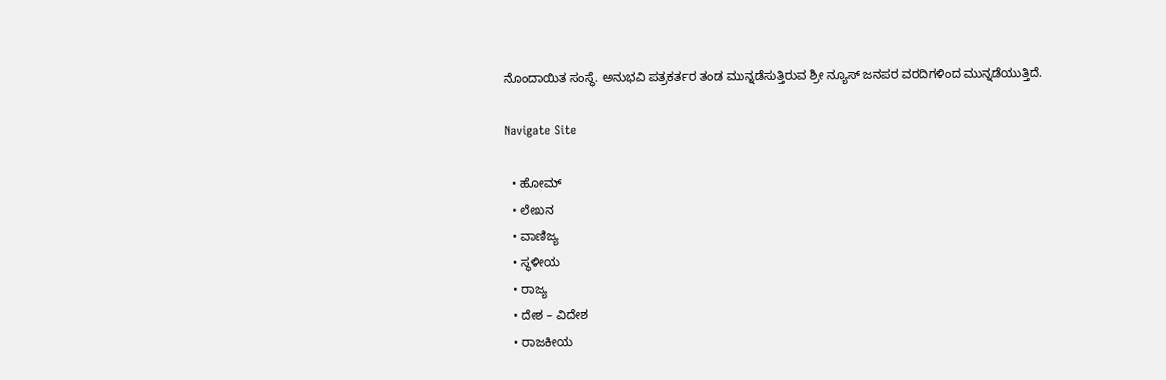ನೊಂದಾಯಿತ ಸಂಸ್ಥೆ. ಅನುಭವಿ ಪತ್ರಕರ್ತರ ತಂಡ ಮುನ್ನಡೆಸುತ್ತಿರುವ ಶ್ರೀ ನ್ಯೂಸ್ ಜನಪರ ವರದಿಗಳಿಂದ ಮುನ್ನಡೆಯುತ್ತಿದೆ.

Navigate Site

  • ಹೋಮ್
  • ಲೇಖನ
  • ವಾಣಿಜ್ಯ
  • ಸ್ಥಳೀಯ
  • ರಾಜ್ಯ
  • ದೇಶ – ವಿದೇಶ
  • ರಾಜಕೀಯ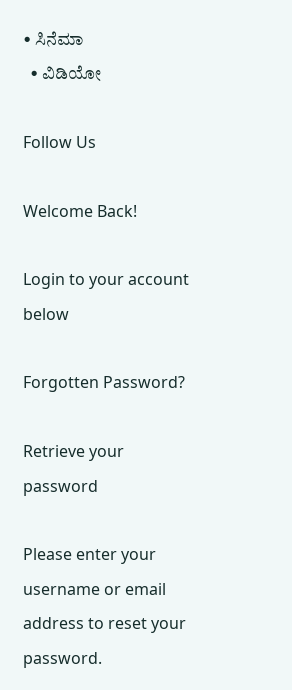• ಸಿನೆಮಾ
  • ವಿಡಿಯೋ

Follow Us

Welcome Back!

Login to your account below

Forgotten Password?

Retrieve your password

Please enter your username or email address to reset your password.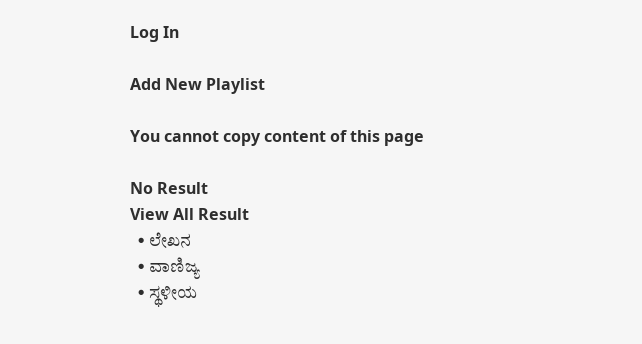Log In

Add New Playlist

You cannot copy content of this page

No Result
View All Result
  • ಲೇಖನ
  • ವಾಣಿಜ್ಯ
  • ಸ್ಥಳೀಯ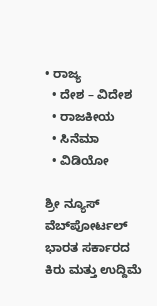• ರಾಜ್ಯ
  • ದೇಶ – ವಿದೇಶ
  • ರಾಜಕೀಯ
  • ಸಿನೆಮಾ
  • ವಿಡಿಯೋ

ಶ್ರೀ ನ್ಯೂಸ್ ವೆಬ್‌ಪೋರ್ಟಲ್ ಭಾರತ ಸರ್ಕಾರದ ಕಿರು ಮತ್ತು ಉದ್ದಿಮೆ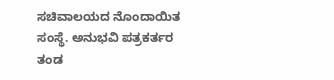ಸಚಿವಾಲಯದ ನೊಂದಾಯಿತ ಸಂಸ್ಥೆ. ಅನುಭವಿ ಪತ್ರಕರ್ತರ ತಂಡ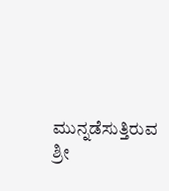ಮುನ್ನಡೆಸುತ್ತಿರುವ ಶ್ರೀ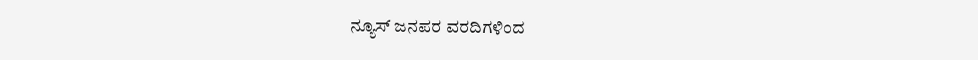ನ್ಯೂಸ್ ಜನಪರ ವರದಿಗಳಿಂದ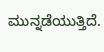ಮುನ್ನಡೆಯುತ್ತಿದೆ.